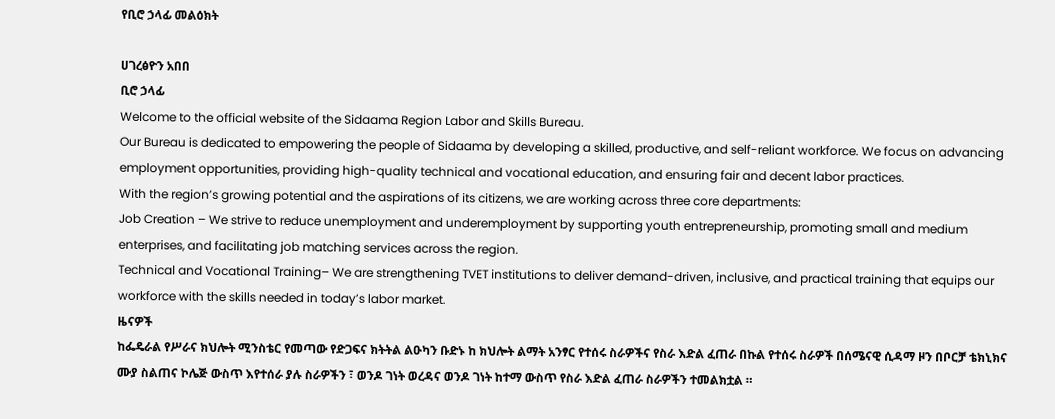የቢሮ ኃላፊ መልዕክት

ሀገረፅዮን አበበ
ቢሮ ኃላፊ
Welcome to the official website of the Sidaama Region Labor and Skills Bureau.
Our Bureau is dedicated to empowering the people of Sidaama by developing a skilled, productive, and self-reliant workforce. We focus on advancing employment opportunities, providing high-quality technical and vocational education, and ensuring fair and decent labor practices.
With the region’s growing potential and the aspirations of its citizens, we are working across three core departments:
Job Creation – We strive to reduce unemployment and underemployment by supporting youth entrepreneurship, promoting small and medium enterprises, and facilitating job matching services across the region.
Technical and Vocational Training– We are strengthening TVET institutions to deliver demand-driven, inclusive, and practical training that equips our workforce with the skills needed in today’s labor market.
ዜናዎች
ከፌዴራል የሥራና ክህሎት ሚንስቴር የመጣው የድጋፍና ክትትል ልዑካን ቡድኑ ከ ክህሎት ልማት አንፃር የተሰሩ ስራዎችና የስራ እድል ፈጠራ በኩል የተሰሩ ስራዎች በሰሜናዊ ሲዳማ ዞን በቦርቻ ቴክኒክና ሙያ ስልጠና ኮሌጅ ውስጥ እየተሰራ ያሉ ስራዎችን ፣ ወንዶ ገነት ወረዳና ወንዶ ገነት ከተማ ውስጥ የስራ እድል ፈጠራ ስራዎችን ተመልክቷል ።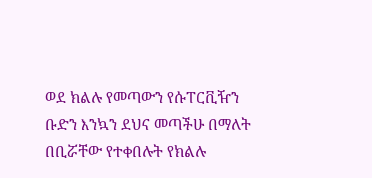ወደ ክልሉ የመጣውን የሱፐርቪዥን ቡድን እንኳን ደህና መጣችሁ በማለት በቢሯቸው የተቀበሉት የክልሉ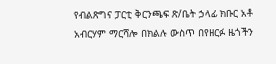የብልጽግና ፓርቲ ቅርንጫፍ ጽ/ቤት ኃላፊ ክቡር አቶ አብርሃም ማርሻሎ በክልሉ ውስጥ በየዘርፉ ዜጎችን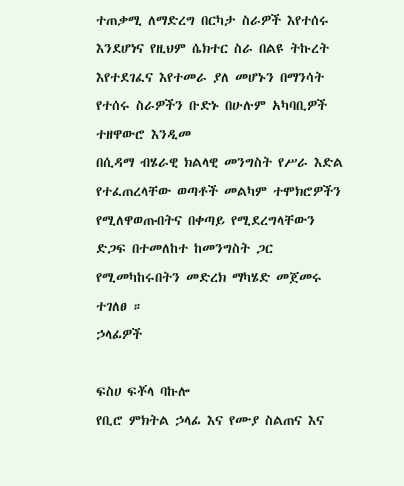ተጠቃሚ ለማድረግ በርካታ ስራዎች እየተሰሩ እንደሆነና የዚህም ሴክተር ስራ በልዩ ትኩረት እየተደገፈና እየተመራ ያለ መሆኑን በማንሳት የተሰሩ ስራዎችን ቡድኑ በሁሉም አካባቢዎች ተዘዋውሮ እንዲመ
በሲዳማ ብሄራዊ ክልላዊ መንግስት የሥራ እድል የተፈጠረላቸው ወጣቶች መልካም ተሞክሮዎችን የሚለዋወጡበትና በቀጣይ የሚደረግላቸውን ድጋፍ በተመለከተ ከመንግስት ጋር የሚመካከሩበትን መድረክ ማካሄድ መጀመሩ ተገለፀ ።
ኃላፊዎች

ፍስሀ ፍቾላ ባኩሎ
የቢሮ ምክትል ኃላፊ እና የሙያ ስልጠና እና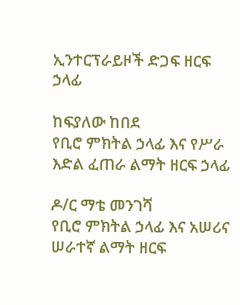ኢንተርፕራይዞች ድጋፍ ዘርፍ ኃላፊ

ከፍያለው ከበደ
የቢሮ ምክትል ኃላፊ እና የሥራ እድል ፈጠራ ልማት ዘርፍ ኃላፊ

ዶ/ር ማቴ መንገሻ
የቢሮ ምክትል ኃላፊ እና አሠሪና ሠራተኛ ልማት ዘርፍ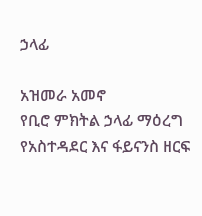ኃላፊ

አዝመራ አመኖ
የቢሮ ምክትል ኃላፊ ማዕረግ የአስተዳደር እና ፋይናንስ ዘርፍ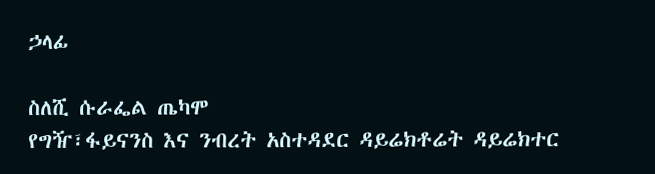ኃላፊ

ስለሺ ሱራፌል ጤካሞ
የግዥ፣ፋይናንስ እና ንብረት አስተዳደር ዳይሬክቶሬት ዳይሬክተር